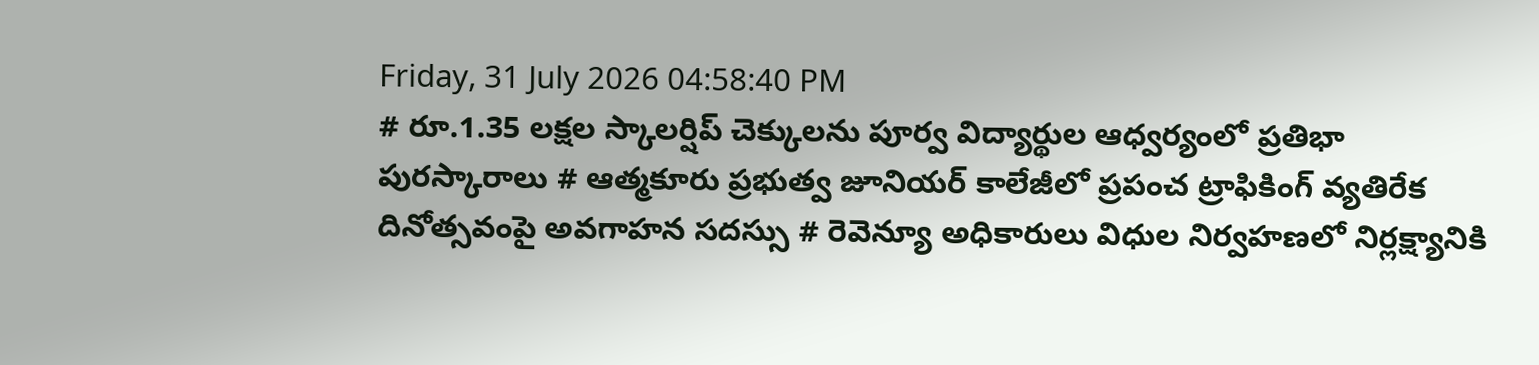Friday, 31 July 2026 04:58:40 PM
# రూ.1.35 లక్షల స్కాలర్షిప్ చెక్కులను పూర్వ విద్యార్థుల ఆధ్వర్యంలో ప్రతిభా పురస్కారాలు # ఆత్మకూరు ప్రభుత్వ జూనియర్ కాలేజీలో ప్రపంచ ట్రాఫికింగ్ వ్యతిరేక దినోత్సవంపై అవగాహన సదస్సు # రెవెన్యూ అధికారులు విధుల నిర్వహణలో నిర్లక్ష్యానికి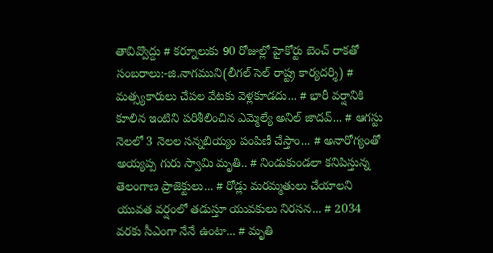తావివ్వొద్దు # కర్నూలుకు 90 రోజుల్లో హైకోర్టు బెంచ్ రాకతో సంబరాలు:-జి.నాగముని(లీగల్ సెల్ రాష్ట్ర కార్యదర్శి) # మత్స్యకారులు చేపల వేటకు వెళ్లకూడదు... # భారీ వర్షానికి కూలిన ఇంటిని పరిశీలించిన ఎమ్మెల్యే అనిల్ జాదవ్... # ఆగస్టు నెలలో 3 నెలల సన్నబియ్యం పంపిణీ చేస్తాం... # అనారోగ్యంతో అయ్యప్ప గురు స్వామి మృతి.. # నిండుకుండలా కనిపిస్తున్న తెలంగాణ ప్రాజెక్టులు... # రోడ్లు మరమ్మతులు చేయాలని యువత వర్షంలో తడుస్తూ యువకులు నిరసన... # 2034 వరకు సీఎంగా నేనే ఉంటా... # మృతి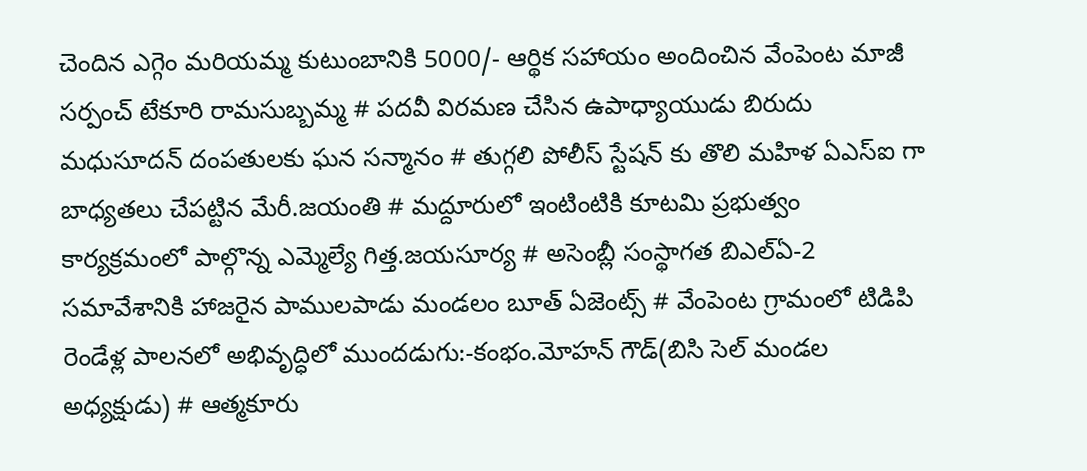చెందిన ఎగ్గెం మరియమ్మ కుటుంబానికి 5000/- ఆర్థిక సహాయం అందించిన వేంపెంట మాజీ సర్పంచ్ టేకూరి రామసుబ్బమ్మ # పదవీ విరమణ చేసిన ఉపాధ్యాయుడు బిరుదు మధుసూదన్ దంపతులకు ఘన సన్మానం # తుగ్గలి పోలీస్ స్టేషన్ కు తొలి మహిళ ఏఎస్ఐ గా బాధ్యతలు చేపట్టిన మేరీ.జయంతి # మద్దూరులో ఇంటింటికి కూటమి ప్రభుత్వం కార్యక్రమంలో పాల్గొన్న ఎమ్మెల్యే గిత్త.జయసూర్య # అసెంబ్లీ సంస్థాగత బిఎల్ఏ-2 సమావేశానికి హాజరైన పాములపాడు మండలం బూత్ ఏజెంట్స్ # వేంపెంట గ్రామంలో టిడిపి రెండేళ్ల పాలనలో అభివృద్ధిలో ముందడుగు:-కంభం.మోహన్ గౌడ్(బిసి సెల్ మండల అధ్యక్షుడు) # ఆత్మకూరు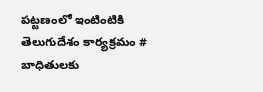పట్టణంలో ఇంటింటికి తెలుగుదేశం కార్యక్రమం # బాధితులకు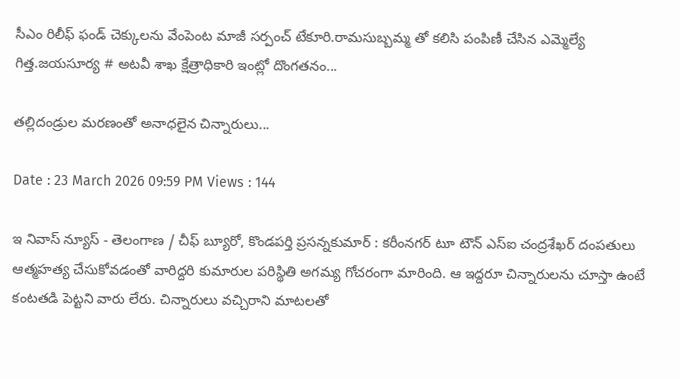సీఎం రిలీఫ్ ఫండ్ చెక్కులను వేంపెంట మాజీ సర్పంచ్ టేకూరి.రామసుబ్బమ్మ తో కలిసి పంపిణీ చేసిన ఎమ్మెల్యే గిత్త.జయసూర్య # అటవీ శాఖ క్షేత్రాధికారి ఇంట్లో దొంగతనం...

తల్లిదండ్రుల మరణంతో అనాధలైన చిన్నారులు...

Date : 23 March 2026 09:59 PM Views : 144

ఇ నివాస్ న్యూస్ - తెలంగాణ / చీఫ్ బ్యూరో, కొండపర్తి ప్రసన్నకుమార్ : కరీంనగర్ టూ టౌన్ ఎస్ఐ చంద్రశేఖర్ దంపతులు ఆత్మహత్య చేసుకోవడంతో వారిద్దరి కుమారుల పరిస్థితి అగమ్య గోచరంగా మారింది. ఆ ఇద్దరూ చిన్నారులను చూస్తా ఉంటే కంటతడి పెట్టని వారు లేరు. చిన్నారులు వచ్చిరాని మాటలతో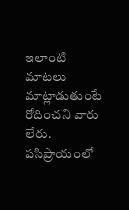ఇలాంటి మాటలు మాట్లాడుతుంటే రోదించని వారు లేరు. పసిప్రాయంలో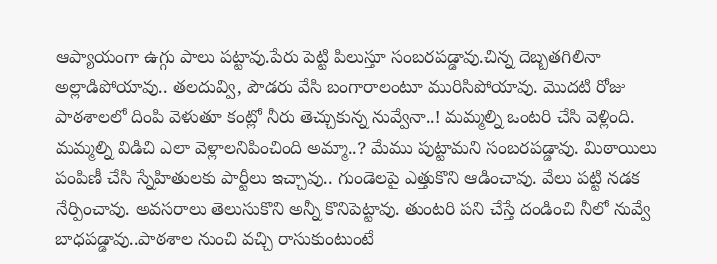ఆప్యాయంగా ఉగ్గు పాలు పట్టావు.పేరు పెట్టి పిలుస్తూ సంబరపడ్డావు.చిన్న దెబ్బతగిలినా అల్లాడిపోయావు.. తలదువ్వి, పౌడరు వేసి బంగారాలంటూ మురిసిపోయావు. మొదటి రోజు పాఠశాలలో దింపి వెళుతూ కంట్లో నీరు తెచ్చుకున్న నువ్వేనా..! మమ్మల్ని ఒంటరి చేసి వెళ్లింది. మమ్మల్ని విడిచి ఎలా వెళ్లాలనిపించింది అమ్మా..? మేము పుట్టామని సంబరపడ్డావు. మిఠాయిలు పంపిణీ చేసి స్నేహితులకు పార్టీలు ఇచ్చావు.. గుండెలపై ఎత్తుకొని ఆడించావు. వేలు పట్టి నడక నేర్పించావు. అవసరాలు తెలుసుకొని అన్నీ కొనిపెట్టావు. తుంటరి పని చేస్తే దండించి నీలో నువ్వే బాధపడ్డావు..పాఠశాల నుంచి వచ్చి రాసుకుంటుంటే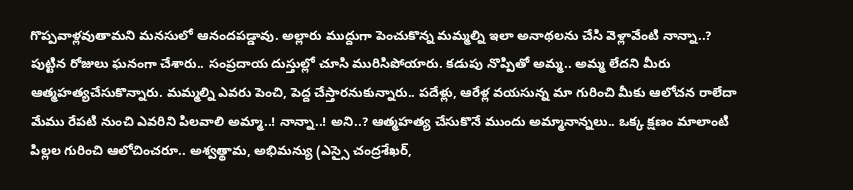గొప్పవాళ్లవుతామని మనసులో ఆనందపడ్డావు. అల్లారు ముద్దుగా పెంచుకొన్న మమ్మల్ని ఇలా అనాథలను చేసి వెళ్లావేంటి నాన్నా..? పుట్టిన రోజులు ఘనంగా చేశారు.. సంప్రదాయ దుస్తుల్లో చూసి మురిసిపోయారు. కడుపు నొప్పితో అమ్మ.. అమ్మ లేదని మీరు ఆత్మహత్యచేసుకొన్నారు. మమ్మల్ని ఎవరు పెంచి, పెద్ద చేస్తారనుకున్నారు.. పదేళ్లు, ఆరేళ్ల వయసున్న మా గురించి మీకు ఆలోచన రాలేదా మేము రేపటి నుంచి ఎవరిని పిలవాలి అమ్మా..! నాన్నా..! అని..? ఆత్మహత్య చేసుకొనే ముందు అమ్మానాన్నలు.. ఒక్క క్షణం మాలాంటి పిల్లల గురించి ఆలోచించరూ.. అశ్వత్థామ, అభిమన్యు (ఎస్సై చంద్రశేఖర్,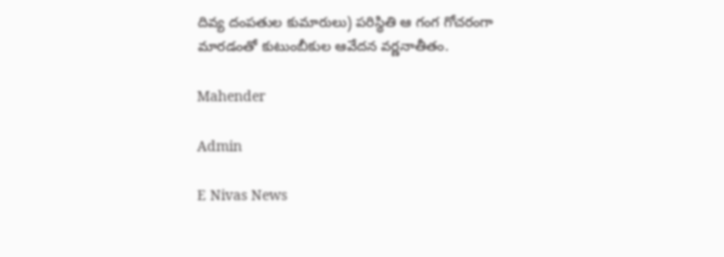దివ్య దంపతుల కుమారులు) పరిస్థితి ఆ గంగ గోచరంగా మారడంతో కుటుంబీకుల ఆవేదన వర్ణనాతీతం.

Mahender

Admin

E Nivas News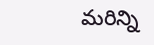మరిన్ని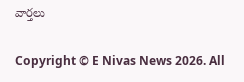వార్తలు

Copyright © E Nivas News 2026. All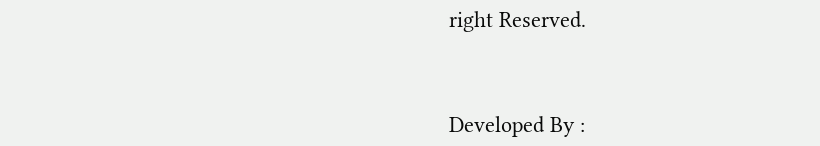right Reserved.



Developed By :